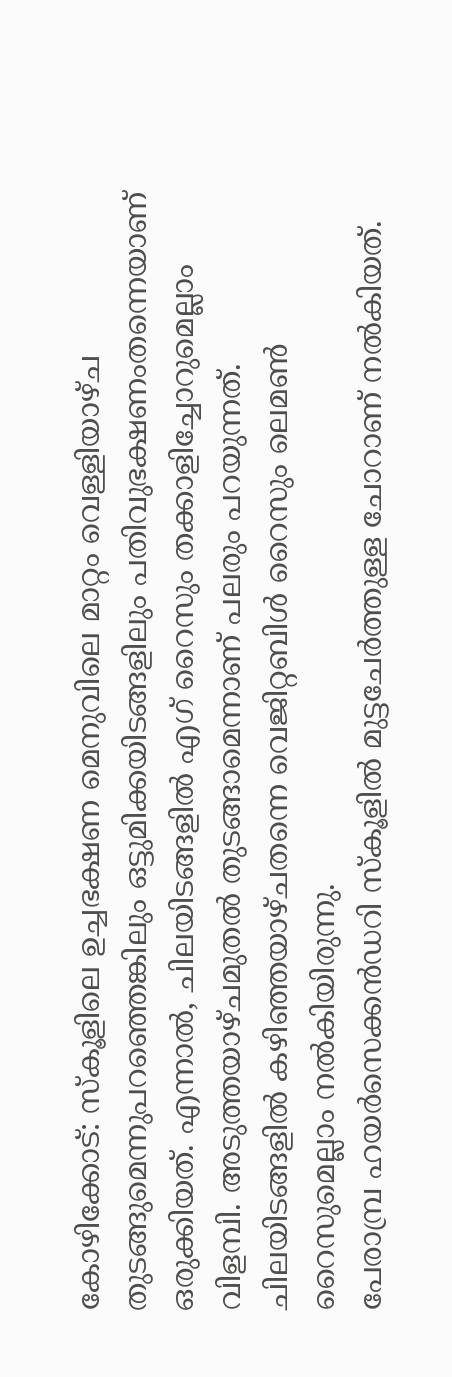കോഴിക്കോട്: സ്കൂളിലെ ഉച്ചഭക്ഷണ മെനുവിലെ മാറ്റം വെള്ളിയാഴ്ച തുടങ്ങുമെന്നുപറഞ്ഞെങ്കിലും ഒട്ടുമിക്കയിടങ്ങളിലും പതിവുഭക്ഷണംതന്നെയാണ് ഒരുക്കിയത്. എന്നാൽ, ചിലയിടങ്ങളിൽ എഗ് റൈസും തക്കാളിച്ചോറുമെല്ലാം വിളമ്പി. അടുത്തയാഴ്ചമുതൽ തുടങ്ങാമെന്നാണ് പലരും പറയുന്നത്. ചിലയിടങ്ങളിൽ കഴിഞ്ഞയാഴ്ചതന്നെ വെജിറ്റബിൾ റൈസും ലെമൺ റൈസുമെല്ലാം നൽകിയിരുന്നു.
പേരാമ്പ്ര ഹയർസെക്കൻഡറി സ്കൂളിൽ മുട്ടചേർത്തുള്ള ചോറാണ് നൽകിയത്.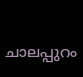ചാലപ്പുറം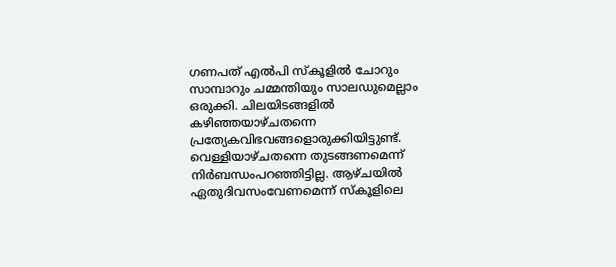ഗണപത് എൽപി സ്കൂളിൽ ചോറും സാമ്പാറും ചമ്മന്തിയും സാലഡുമെല്ലാം ഒരുക്കി. ചിലയിടങ്ങളിൽ കഴിഞ്ഞയാഴ്ചതന്നെ പ്രത്യേകവിഭവങ്ങളൊരുക്കിയിട്ടുണ്ട്.
വെള്ളിയാഴ്ചതന്നെ തുടങ്ങണമെന്ന് നിർബന്ധംപറഞ്ഞിട്ടില്ല. ആഴ്ചയിൽ ഏതുദിവസംവേണമെന്ന് സ്കൂളിലെ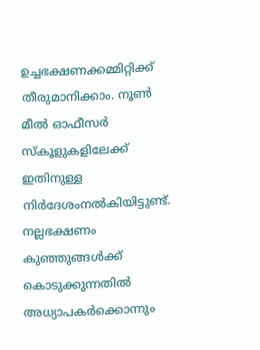ഉച്ചഭക്ഷണക്കമ്മിറ്റിക്ക് തീരുമാനിക്കാം. നൂൺ മീൽ ഓഫീസർ സ്കൂളുകളിലേക്ക് ഇതിനുള്ള നിർദേശംനൽകിയിട്ടുണ്ട്.
നല്ലഭക്ഷണം കുഞ്ഞുങ്ങൾക്ക് കൊടുക്കുന്നതിൽ അധ്യാപകർക്കൊന്നും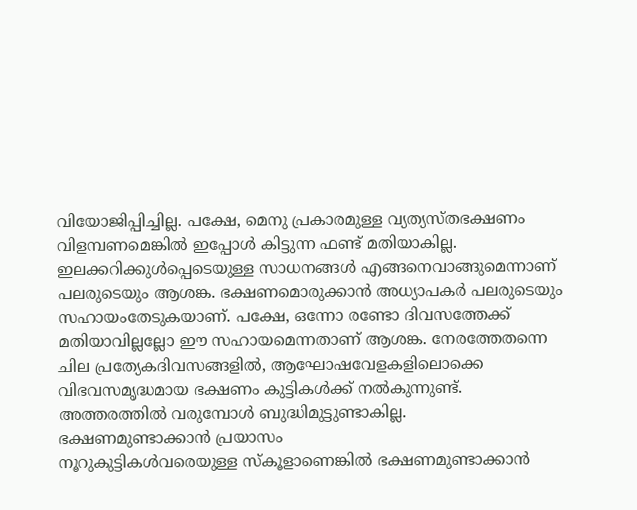വിയോജിപ്പിച്ചില്ല. പക്ഷേ, മെനു പ്രകാരമുള്ള വ്യത്യസ്തഭക്ഷണം വിളമ്പണമെങ്കിൽ ഇപ്പോൾ കിട്ടുന്ന ഫണ്ട് മതിയാകില്ല. ഇലക്കറിക്കുൾപ്പെടെയുള്ള സാധനങ്ങൾ എങ്ങനെവാങ്ങുമെന്നാണ് പലരുടെയും ആശങ്ക. ഭക്ഷണമൊരുക്കാൻ അധ്യാപകർ പലരുടെയും സഹായംതേടുകയാണ്. പക്ഷേ, ഒന്നോ രണ്ടോ ദിവസത്തേക്ക് മതിയാവില്ലല്ലോ ഈ സഹായമെന്നതാണ് ആശങ്ക. നേരത്തേതന്നെ ചില പ്രത്യേകദിവസങ്ങളിൽ, ആഘോഷവേളകളിലൊക്കെ വിഭവസമൃദ്ധമായ ഭക്ഷണം കുട്ടികൾക്ക് നൽകുന്നുണ്ട്. അത്തരത്തിൽ വരുമ്പോൾ ബുദ്ധിമുട്ടുണ്ടാകില്ല.
ഭക്ഷണമുണ്ടാക്കാൻ പ്രയാസം
നൂറുകുട്ടികൾവരെയുള്ള സ്കൂളാണെങ്കിൽ ഭക്ഷണമുണ്ടാക്കാൻ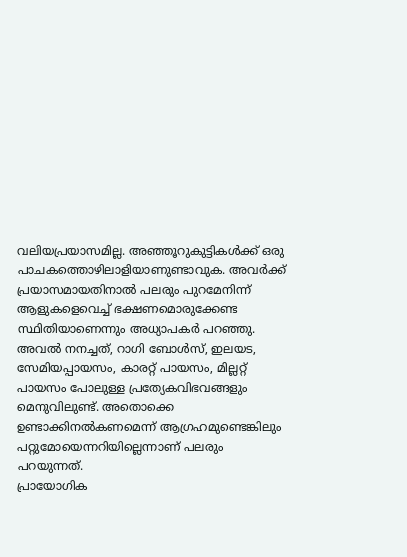വലിയപ്രയാസമില്ല. അഞ്ഞൂറുകുട്ടികൾക്ക് ഒരു പാചകത്തൊഴിലാളിയാണുണ്ടാവുക. അവർക്ക് പ്രയാസമായതിനാൽ പലരും പുറമേനിന്ന് ആളുകളെവെച്ച് ഭക്ഷണമൊരുക്കേണ്ട സ്ഥിതിയാണെന്നും അധ്യാപകർ പറഞ്ഞു.
അവൽ നനച്ചത്, റാഗി ബോൾസ്, ഇലയട, സേമിയപ്പായസം, കാരറ്റ് പായസം, മില്ലറ്റ് പായസം പോലുള്ള പ്രത്യേകവിഭവങ്ങളും മെനുവിലുണ്ട്. അതൊക്കെ ഉണ്ടാക്കിനൽകണമെന്ന് ആഗ്രഹമുണ്ടെങ്കിലും പറ്റുമോയെന്നറിയില്ലെന്നാണ് പലരും പറയുന്നത്.
പ്രായോഗിക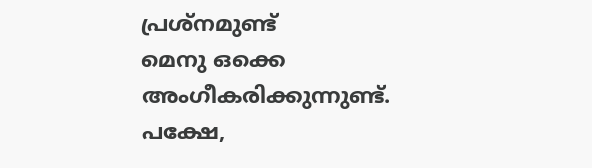പ്രശ്നമുണ്ട്
മെനു ഒക്കെ അംഗീകരിക്കുന്നുണ്ട്. പക്ഷേ,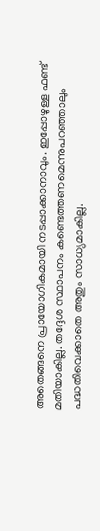അതെങ്ങനെ പ്രായോഗികമായി നടപ്പാക്കാനാവും. ഇപ്പോഴുള്ള ഫണ്ട് മതിയാകില്ല. തദ്ദേശ സ്ഥാപനം കണ്ടെത്തണമെന്നുപറഞ്ഞാലും പദ്ധതിവെക്കാതെ അതും സാധ്യമാകില്ല.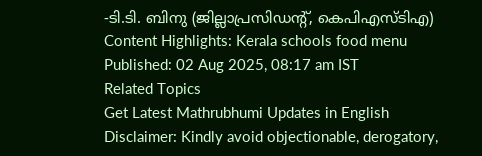-ടി.ടി. ബിനു (ജില്ലാപ്രസിഡന്റ്, കെപിഎസ്ടിഎ)
Content Highlights: Kerala schools food menu
Published: 02 Aug 2025, 08:17 am IST
Related Topics
Get Latest Mathrubhumi Updates in English
Disclaimer: Kindly avoid objectionable, derogatory,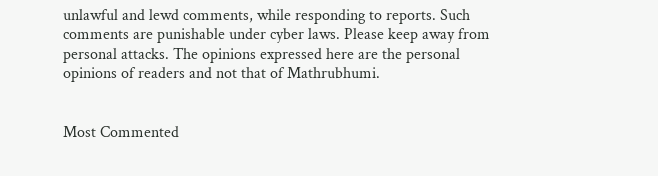unlawful and lewd comments, while responding to reports. Such comments are punishable under cyber laws. Please keep away from personal attacks. The opinions expressed here are the personal opinions of readers and not that of Mathrubhumi.


Most Commented